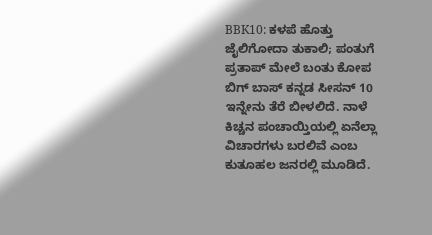BBK10: ಕಳಪೆ ಹೊತ್ತು ಜೈಲಿಗೋದಾ ತುಕಾಲಿ; ಪಂತುಗೆ ಪ್ರತಾಪ್ ಮೇಲೆ ಬಂತು ಕೋಪ
ಬಿಗ್ ಬಾಸ್ ಕನ್ನಡ ಸೀಸನ್ 10 ಇನ್ನೇನು ತೆರೆ ಬೀಳಲಿದೆ. ನಾಳೆ ಕಿಚ್ಚನ ಪಂಚಾಯ್ತಿಯಲ್ಲಿ ಏನೆಲ್ಲಾ ವಿಚಾರಗಳು ಬರಲಿವೆ ಎಂಬ ಕುತೂಹಲ ಜನರಲ್ಲಿ ಮೂಡಿದೆ.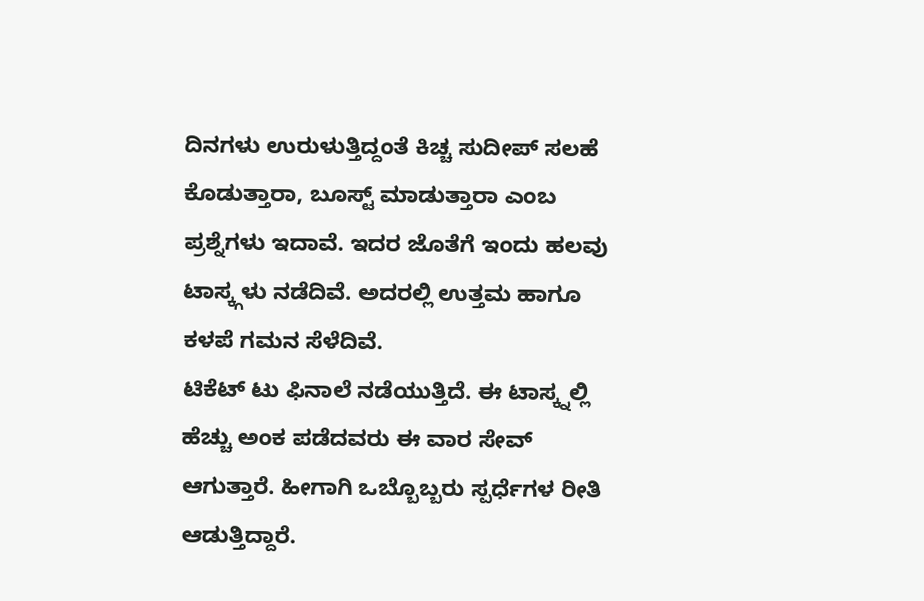ದಿನಗಳು ಉರುಳುತ್ತಿದ್ದಂತೆ ಕಿಚ್ಚ ಸುದೀಪ್ ಸಲಹೆ ಕೊಡುತ್ತಾರಾ, ಬೂಸ್ಟ್ ಮಾಡುತ್ತಾರಾ ಎಂಬ ಪ್ರಶ್ನೆಗಳು ಇದಾವೆ. ಇದರ ಜೊತೆಗೆ ಇಂದು ಹಲವು ಟಾಸ್ಕ್ಗಳು ನಡೆದಿವೆ. ಅದರಲ್ಲಿ ಉತ್ತಮ ಹಾಗೂ ಕಳಪೆ ಗಮನ ಸೆಳೆದಿವೆ.
ಟಿಕೆಟ್ ಟು ಫಿನಾಲೆ ನಡೆಯುತ್ತಿದೆ. ಈ ಟಾಸ್ಕ್ನಲ್ಲಿ ಹೆಚ್ಚು ಅಂಕ ಪಡೆದವರು ಈ ವಾರ ಸೇವ್ ಆಗುತ್ತಾರೆ. ಹೀಗಾಗಿ ಒಬ್ಬೊಬ್ಬರು ಸ್ಪರ್ಧೆಗಳ ರೀತಿ ಆಡುತ್ತಿದ್ದಾರೆ.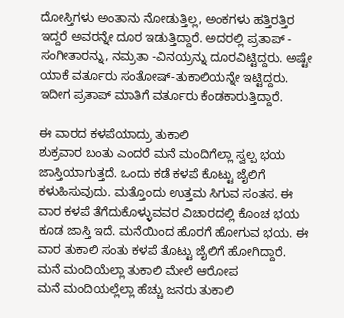ದೋಸ್ತಿಗಳು ಅಂತಾನು ನೋಡುತ್ತಿಲ್ಲ, ಅಂಕಗಳು ಹತ್ತಿರತ್ತಿರ ಇದ್ದರೆ ಅವರನ್ನೇ ದೂರ ಇಡುತ್ತಿದ್ದಾರೆ. ಅದರಲ್ಲಿ ಪ್ರತಾಪ್ - ಸಂಗೀತಾರನ್ನು, ನಮ್ರತಾ -ವಿನಯ್ರನ್ನು ದೂರವಿಟ್ಟಿದ್ದರು. ಅಷ್ಟೇ ಯಾಕೆ ವರ್ತೂರು ಸಂತೋಷ್-ತುಕಾಲಿಯನ್ನೇ ಇಟ್ಟಿದ್ದರು. ಇದೀಗ ಪ್ರತಾಪ್ ಮಾತಿಗೆ ವರ್ತೂರು ಕೆಂಡಕಾರುತ್ತಿದ್ದಾರೆ.

ಈ ವಾರದ ಕಳಪೆಯಾದ್ರು ತುಕಾಲಿ
ಶುಕ್ರವಾರ ಬಂತು ಎಂದರೆ ಮನೆ ಮಂದಿಗೆಲ್ಲಾ ಸ್ವಲ್ಪ ಭಯ ಜಾಸ್ತಿಯಾಗುತ್ತದೆ. ಒಂದು ಕಡೆ ಕಳಪೆ ಕೊಟ್ಟು ಜೈಲಿಗೆ ಕಳುಹಿಸುವುದು. ಮತ್ತೊಂದು ಉತ್ತಮ ಸಿಗುವ ಸಂತಸ. ಈ ವಾರ ಕಳಪೆ ತೆಗೆದುಕೊಳ್ಳುವವರ ವಿಚಾರದಲ್ಲಿ ಕೊಂಚ ಭಯ ಕೂಡ ಜಾಸ್ತಿ ಇದೆ. ಮನೆಯಿಂದ ಹೊರಗೆ ಹೋಗುವ ಭಯ. ಈ ವಾರ ತುಕಾಲಿ ಸಂತು ಕಳಪೆ ತೊಟ್ಟು ಜೈಲಿಗೆ ಹೋಗಿದ್ದಾರೆ.
ಮನೆ ಮಂದಿಯೆಲ್ಲಾ ತುಕಾಲಿ ಮೇಲೆ ಆರೋಪ
ಮನೆ ಮಂದಿಯಲ್ಲೆಲ್ಲಾ ಹೆಚ್ಚು ಜನರು ತುಕಾಲಿ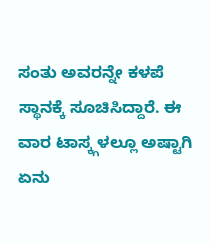ಸಂತು ಅವರನ್ನೇ ಕಳಪೆ ಸ್ಥಾನಕ್ಕೆ ಸೂಚಿಸಿದ್ದಾರೆ. ಈ ವಾರ ಟಾಸ್ಕ್ಗಳಲ್ಲೂ ಅಷ್ಟಾಗಿ ಏನು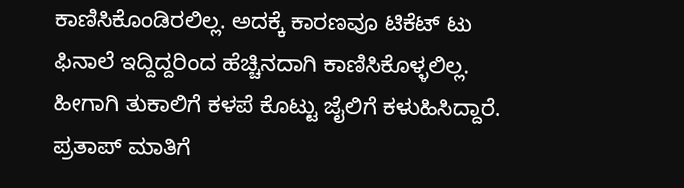ಕಾಣಿಸಿಕೊಂಡಿರಲಿಲ್ಲ. ಅದಕ್ಕೆ ಕಾರಣವೂ ಟಿಕೆಟ್ ಟು ಫಿನಾಲೆ ಇದ್ದಿದ್ದರಿಂದ ಹೆಚ್ಚಿನದಾಗಿ ಕಾಣಿಸಿಕೊಳ್ಳಲಿಲ್ಲ. ಹೀಗಾಗಿ ತುಕಾಲಿಗೆ ಕಳಪೆ ಕೊಟ್ಟು ಜೈಲಿಗೆ ಕಳುಹಿಸಿದ್ದಾರೆ.
ಪ್ರತಾಪ್ ಮಾತಿಗೆ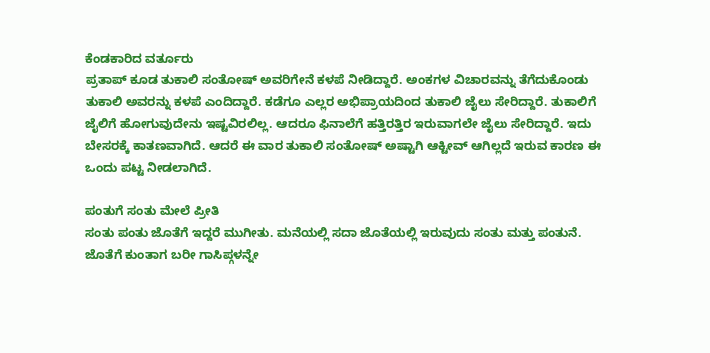ಕೆಂಡಕಾರಿದ ವರ್ತೂರು
ಪ್ರತಾಪ್ ಕೂಡ ತುಕಾಲಿ ಸಂತೋಷ್ ಅವರಿಗೇನೆ ಕಳಪೆ ನೀಡಿದ್ದಾರೆ. ಅಂಕಗಳ ವಿಚಾರವನ್ನು ತೆಗೆದುಕೊಂಡು ತುಕಾಲಿ ಅವರನ್ನು ಕಳಪೆ ಎಂದಿದ್ದಾರೆ. ಕಡೆಗೂ ಎಲ್ಲರ ಅಭಿಪ್ರಾಯದಿಂದ ತುಕಾಲಿ ಜೈಲು ಸೇರಿದ್ದಾರೆ. ತುಕಾಲಿಗೆ ಜೈಲಿಗೆ ಹೋಗುವುದೇನು ಇಷ್ಟವಿರಲಿಲ್ಲ. ಆದರೂ ಫಿನಾಲೆಗೆ ಹತ್ತಿರತ್ತಿರ ಇರುವಾಗಲೇ ಜೈಲು ಸೇರಿದ್ದಾರೆ. ಇದು ಬೇಸರಕ್ಕೆ ಕಾತಣವಾಗಿದೆ. ಆದರೆ ಈ ವಾರ ತುಕಾಲಿ ಸಂತೋಷ್ ಅಷ್ಟಾಗಿ ಆಕ್ಟೀವ್ ಆಗಿಲ್ಲದೆ ಇರುವ ಕಾರಣ ಈ ಒಂದು ಪಟ್ಟ ನೀಡಲಾಗಿದೆ.

ಪಂತುಗೆ ಸಂತು ಮೇಲೆ ಪ್ರೀತಿ
ಸಂತು ಪಂತು ಜೊತೆಗೆ ಇದ್ದರೆ ಮುಗೀತು. ಮನೆಯಲ್ಲಿ ಸದಾ ಜೊತೆಯಲ್ಲಿ ಇರುವುದು ಸಂತು ಮತ್ತು ಪಂತುನೆ. ಜೊತೆಗೆ ಕುಂತಾಗ ಬರೀ ಗಾಸಿಪ್ಗಳನ್ನೇ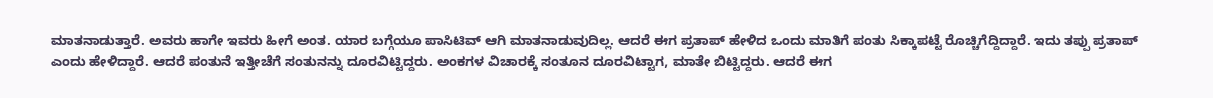ಮಾತನಾಡುತ್ತಾರೆ. ಅವರು ಹಾಗೇ ಇವರು ಹೀಗೆ ಅಂತ. ಯಾರ ಬಗ್ಗೆಯೂ ಪಾಸಿಟಿವ್ ಆಗಿ ಮಾತನಾಡುವುದಿಲ್ಲ. ಆದರೆ ಈಗ ಪ್ರತಾಪ್ ಹೇಳಿದ ಒಂದು ಮಾತಿಗೆ ಪಂತು ಸಿಕ್ಕಾಪಟ್ಟೆ ರೊಚ್ಚಿಗೆದ್ದಿದ್ದಾರೆ. ಇದು ತಪ್ಪು ಪ್ರತಾಪ್ ಎಂದು ಹೇಳಿದ್ದಾರೆ. ಆದರೆ ಪಂತುನೆ ಇತ್ತೀಚೆಗೆ ಸಂತುನನ್ನು ದೂರವಿಟ್ಟಿದ್ದರು. ಅಂಕಗಳ ವಿಚಾರಕ್ಕೆ ಸಂತೂನ ದೂರವಿಟ್ಟಾಗ, ಮಾತೇ ಬಿಟ್ಟಿದ್ದರು. ಆದರೆ ಈಗ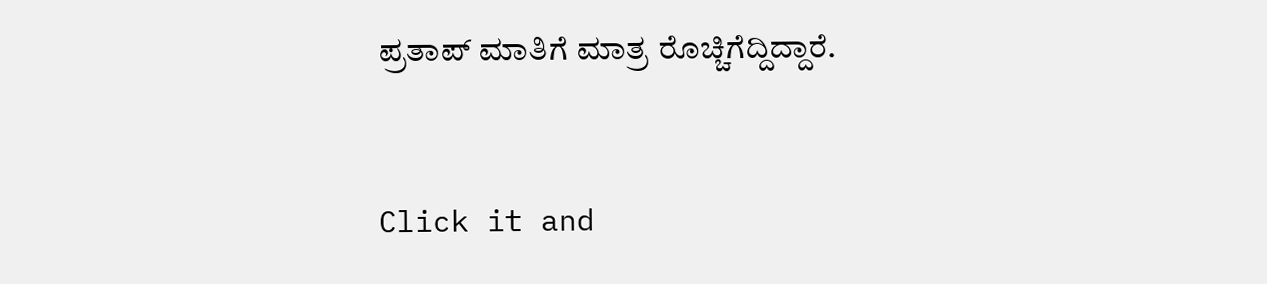ಪ್ರತಾಪ್ ಮಾತಿಗೆ ಮಾತ್ರ ರೊಚ್ಚಿಗೆದ್ದಿದ್ದಾರೆ.


Click it and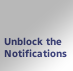Unblock the Notifications